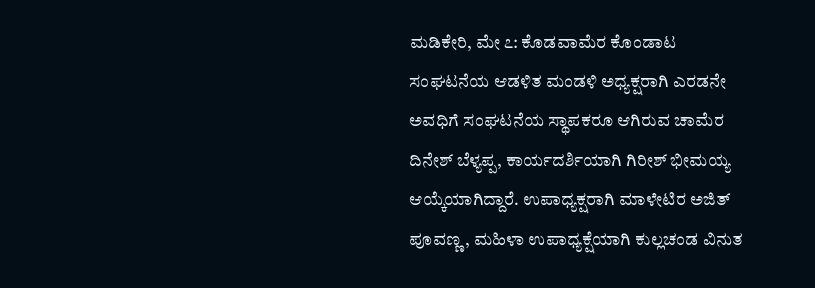ಮಡಿಕೇರಿ, ಮೇ ೭: ಕೊಡವಾಮೆರ ಕೊಂಡಾಟ ಸಂಘಟನೆಯ ಆಡಳಿತ ಮಂಡಳಿ ಅಧ್ಯಕ್ಷರಾಗಿ ಎರಡನೇ ಅವಧಿಗೆ ಸಂಘಟನೆಯ ಸ್ಥಾಪಕರೂ ಆಗಿರುವ ಚಾಮೆರ ದಿನೇಶ್ ಬೆಳ್ಯಪ್ಪ, ಕಾರ್ಯದರ್ಶಿಯಾಗಿ ಗಿರೀಶ್ ಭೀಮಯ್ಯ ಆಯ್ಕೆಯಾಗಿದ್ದಾರೆ. ಉಪಾಧ್ಯಕ್ಷರಾಗಿ ಮಾಳೇಟಿರ ಅಜಿತ್ ಪೂವಣ್ಣ, ಮಹಿಳಾ ಉಪಾಧ್ಯಕ್ಷೆಯಾಗಿ ಕುಲ್ಲಚಂಡ ವಿನುತ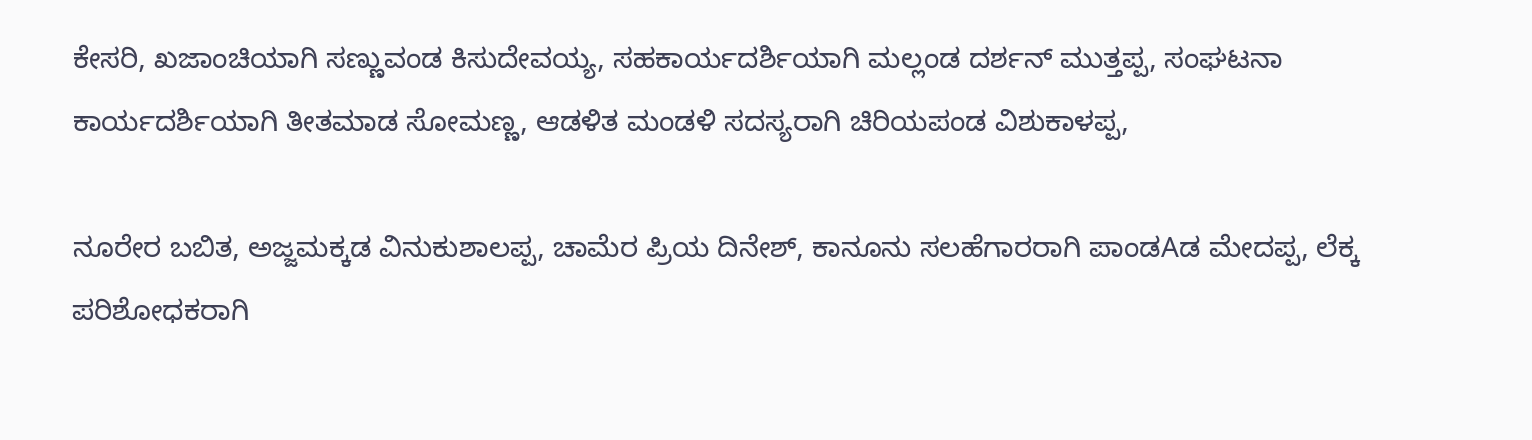ಕೇಸರಿ, ಖಜಾಂಚಿಯಾಗಿ ಸಣ್ಣುವಂಡ ಕಿಸುದೇವಯ್ಯ, ಸಹಕಾರ್ಯದರ್ಶಿಯಾಗಿ ಮಲ್ಲಂಡ ದರ್ಶನ್ ಮುತ್ತಪ್ಪ, ಸಂಘಟನಾ ಕಾರ್ಯದರ್ಶಿಯಾಗಿ ತೀತಮಾಡ ಸೋಮಣ್ಣ, ಆಡಳಿತ ಮಂಡಳಿ ಸದಸ್ಯರಾಗಿ ಚಿರಿಯಪಂಡ ವಿಶುಕಾಳಪ್ಪ,

ನೂರೇರ ಬಬಿತ, ಅಜ್ಜಮಕ್ಕಡ ವಿನುಕುಶಾಲಪ್ಪ, ಚಾಮೆರ ಪ್ರಿಯ ದಿನೇಶ್, ಕಾನೂನು ಸಲಹೆಗಾರರಾಗಿ ಪಾಂಡAಡ ಮೇದಪ್ಪ, ಲೆಕ್ಕ ಪರಿಶೋಧಕರಾಗಿ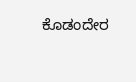ಕೊಡಂದೇರ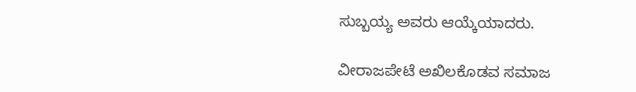ಸುಬ್ಬಯ್ಯ ಅವರು ಆಯ್ಕೆಯಾದರು.

ವೀರಾಜಪೇಟೆ ಅಖಿಲಕೊಡವ ಸಮಾಜ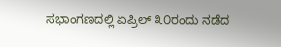ಸಭಾಂಗಣದಲ್ಲಿ ಏಪ್ರಿಲ್ ೩೦ರಂದು ನಡೆದ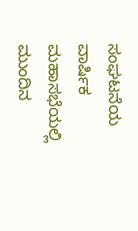ಸಂಘಟನೆಯ ವಾರ್ಷಿಕ ಮಹಾಸಭೆಯಲ್ಲಿ ಮುಂದಿನ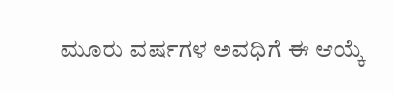ಮೂರು ವರ್ಷಗಳ ಅವಧಿಗೆ ಈ ಆಯ್ಕೆ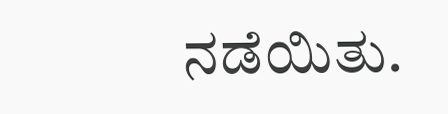ನಡೆಯಿತು.